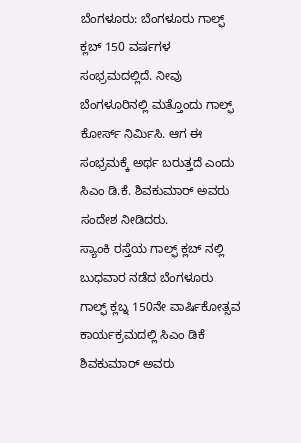ಬೆಂಗಳೂರು: ಬೆಂಗಳೂರು ಗಾಲ್ಫ್ ಕ್ಲಬ್ 150 ವರ್ಷಗಳ ಸಂಭ್ರಮದಲ್ಲಿದೆ. ನೀವು ಬೆಂಗಳೂರಿನಲ್ಲಿ ಮತ್ತೊಂದು ಗಾಲ್ಫ್ ಕೋರ್ಸ್ ನಿರ್ಮಿಸಿ. ಆಗ ಈ ಸಂಭ್ರಮಕ್ಕೆ ಅರ್ಥ ಬರುತ್ತದೆ ಎಂದು ಸಿಎಂ ಡಿ.ಕೆ. ಶಿವಕುಮಾರ್ ಅವರು ಸಂದೇಶ ನೀಡಿದರು.
ಸ್ಯಾಂಕಿ ರಸ್ತೆಯ ಗಾಲ್ಫ್ ಕ್ಲಬ್ ನಲ್ಲಿ ಬುಧವಾರ ನಡೆದ ಬೆಂಗಳೂರು ಗಾಲ್ಫ್ ಕ್ಲಬ್ನ 150ನೇ ವಾರ್ಷಿಕೋತ್ಸವ ಕಾರ್ಯಕ್ರಮದಲ್ಲಿ ಸಿಎಂ ಡಿಕೆ ಶಿವಕುಮಾರ್ ಅವರು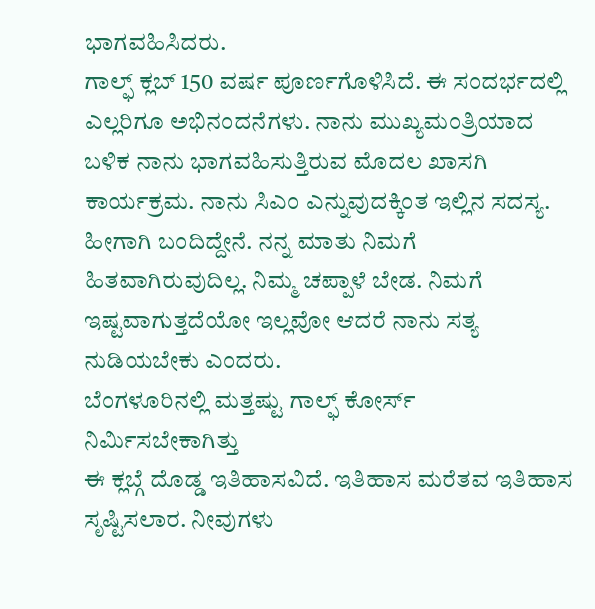ಭಾಗವಹಿಸಿದರು.
ಗಾಲ್ಫ್ ಕ್ಲಬ್ 150 ವರ್ಷ ಪೂರ್ಣಗೊಳಿಸಿದೆ. ಈ ಸಂದರ್ಭದಲ್ಲಿ ಎಲ್ಲರಿಗೂ ಅಭಿನಂದನೆಗಳು. ನಾನು ಮುಖ್ಯಮಂತ್ರಿಯಾದ ಬಳಿಕ ನಾನು ಭಾಗವಹಿಸುತ್ತಿರುವ ಮೊದಲ ಖಾಸಗಿ ಕಾರ್ಯಕ್ರಮ. ನಾನು ಸಿಎಂ ಎನ್ನುವುದಕ್ಕಿಂತ ಇಲ್ಲಿನ ಸದಸ್ಯ. ಹೀಗಾಗಿ ಬಂದಿದ್ದೇನೆ. ನನ್ನ ಮಾತು ನಿಮಗೆ ಹಿತವಾಗಿರುವುದಿಲ್ಲ. ನಿಮ್ಮ ಚಪ್ಪಾಳೆ ಬೇಡ. ನಿಮಗೆ ಇಷ್ಟವಾಗುತ್ತದೆಯೋ ಇಲ್ಲವೋ ಆದರೆ ನಾನು ಸತ್ಯ ನುಡಿಯಬೇಕು ಎಂದರು.
ಬೆಂಗಳೂರಿನಲ್ಲಿ ಮತ್ತಷ್ಟು ಗಾಲ್ಫ್ ಕೋರ್ಸ್ ನಿರ್ಮಿಸಬೇಕಾಗಿತ್ತು
ಈ ಕ್ಲಬ್ಗೆ ದೊಡ್ಡ ಇತಿಹಾಸವಿದೆ. ಇತಿಹಾಸ ಮರೆತವ ಇತಿಹಾಸ ಸೃಷ್ಟಿಸಲಾರ. ನೀವುಗಳು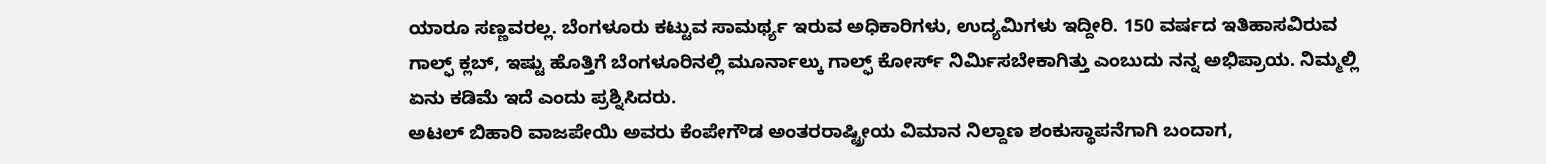ಯಾರೂ ಸಣ್ಣವರಲ್ಲ. ಬೆಂಗಳೂರು ಕಟ್ಟುವ ಸಾಮರ್ಥ್ಯ ಇರುವ ಅಧಿಕಾರಿಗಳು, ಉದ್ಯಮಿಗಳು ಇದ್ದೀರಿ. 150 ವರ್ಷದ ಇತಿಹಾಸವಿರುವ ಗಾಲ್ಫ್ ಕ್ಲಬ್, ಇಷ್ಟು ಹೊತ್ತಿಗೆ ಬೆಂಗಳೂರಿನಲ್ಲಿ ಮೂರ್ನಾಲ್ಕು ಗಾಲ್ಫ್ ಕೋರ್ಸ್ ನಿರ್ಮಿಸಬೇಕಾಗಿತ್ತು ಎಂಬುದು ನನ್ನ ಅಭಿಪ್ರಾಯ. ನಿಮ್ಮಲ್ಲಿ ಏನು ಕಡಿಮೆ ಇದೆ ಎಂದು ಪ್ರಶ್ನಿಸಿದರು.
ಅಟಲ್ ಬಿಹಾರಿ ವಾಜಪೇಯಿ ಅವರು ಕೆಂಪೇಗೌಡ ಅಂತರರಾಷ್ಟ್ರೀಯ ವಿಮಾನ ನಿಲ್ದಾಣ ಶಂಕುಸ್ಥಾಪನೆಗಾಗಿ ಬಂದಾಗ,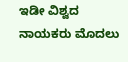ಇಡೀ ವಿಶ್ವದ ನಾಯಕರು ಮೊದಲು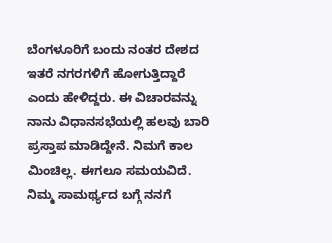ಬೆಂಗಳೂರಿಗೆ ಬಂದು ನಂತರ ದೇಶದ ಇತರೆ ನಗರಗಳಿಗೆ ಹೋಗುತ್ತಿದ್ದಾರೆ ಎಂದು ಹೇಳಿದ್ದರು. ಈ ವಿಚಾರವನ್ನು ನಾನು ವಿಧಾನಸಭೆಯಲ್ಲಿ ಹಲವು ಬಾರಿ ಪ್ರಸ್ತಾಪ ಮಾಡಿದ್ದೇನೆ. ನಿಮಗೆ ಕಾಲ ಮಿಂಚಿಲ್ಲ. ಈಗಲೂ ಸಮಯವಿದೆ. ನಿಮ್ಮ ಸಾಮರ್ಥ್ಯದ ಬಗ್ಗೆ ನನಗೆ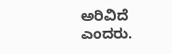ಅರಿವಿದೆ ಎಂದರು.